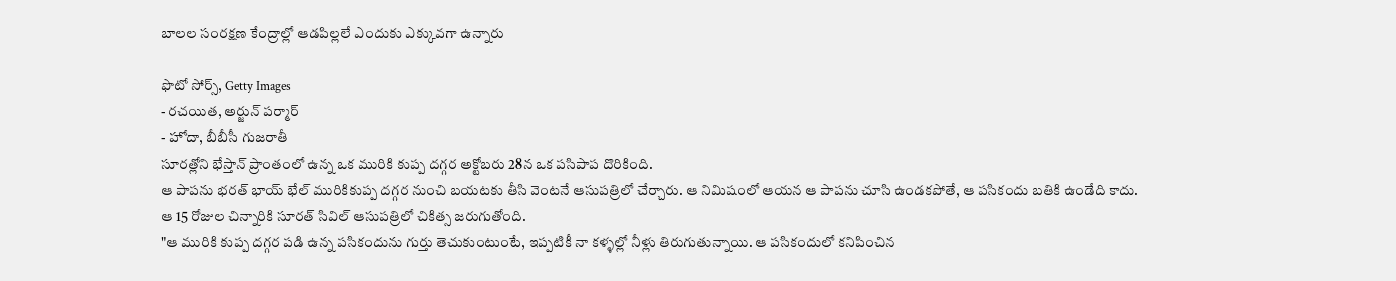బాలల సంరక్షణ కేంద్రాల్లో ఆడపిల్లలే ఎందుకు ఎక్కువగా ఉన్నారు

ఫొటో సోర్స్, Getty Images
- రచయిత, అర్జున్ పర్మార్
- హోదా, బీబీసీ గుజరాతీ
సూరత్లోని భేస్తాన్ ప్రాంతంలో ఉన్న ఒక మురికి కుప్ప దగ్గర అక్టోబరు 28న ఒక పసిపాప దొరికింది.
ఆ పాపను భరత్ భాయ్ భేల్ మురికికుప్ప దగ్గర నుంచి బయటకు తీసి వెంటనే ఆసుపత్రిలో చేర్చారు. ఆ నిమిషంలో ఆయన ఆ పాపను చూసి ఉండకపోతే, ఆ పసికందు బతికి ఉండేది కాదు.
ఆ 15 రోజుల చిన్నారికి సూరత్ సివిల్ ఆసుపత్రిలో చికిత్స జరుగుతోంది.
"ఆ మురికి కుప్ప దగ్గర పడి ఉన్న పసికందును గుర్తు తెచుకుంటుంటే, ఇప్పటికీ నా కళ్ళల్లో నీళ్లు తిరుగుతున్నాయి. ఆ పసికందులో కనిపించిన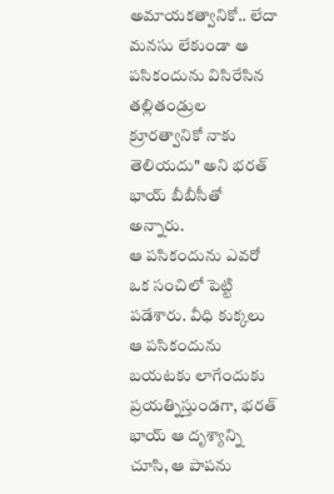అమాయకత్వానికో.. లేదా మనసు లేకుండా ఆ పసికందును విసిరేసిన తల్లితండ్రుల క్రూరత్వానికో నాకు తెలియదు" అని భరత్ భాయ్ బీబీసీతో అన్నారు.
ఆ పసికందును ఎవరో ఒక సంచిలో పెట్టి పడేశారు. వీధి కుక్కలు ఆ పసికందును బయటకు లాగేందుకు ప్రయత్నిస్తుండగా, భరత్ భాయ్ ఆ దృశ్యాన్ని చూసి, ఆ పాపను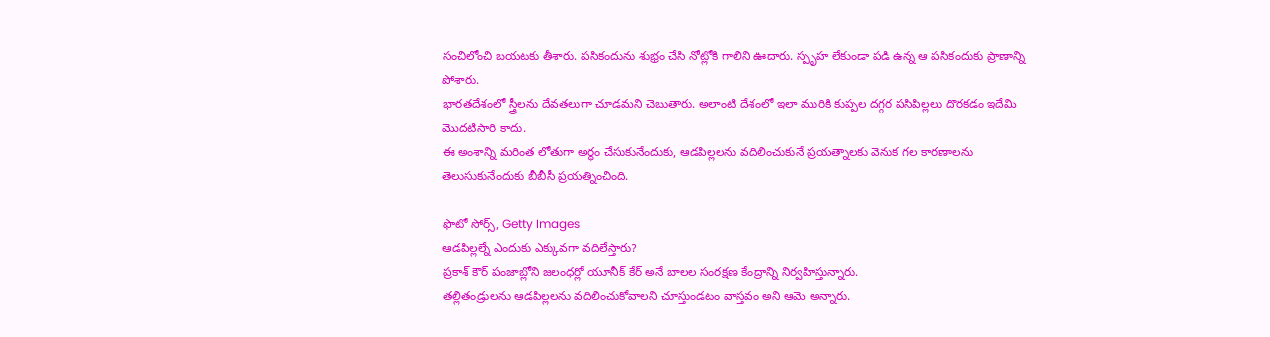సంచిలోంచి బయటకు తీశారు. పసికందును శుభ్రం చేసి నోట్లోకి గాలిని ఊదారు. స్పృహ లేకుండా పడి ఉన్న ఆ పసికందుకు ప్రాణాన్ని పోశారు.
భారతదేశంలో స్త్రీలను దేవతలుగా చూడమని చెబుతారు. అలాంటి దేశంలో ఇలా మురికి కుప్పల దగ్గర పసిపిల్లలు దొరకడం ఇదేమి మొదటిసారి కాదు.
ఈ అంశాన్ని మరింత లోతుగా అర్థం చేసుకునేందుకు, ఆడపిల్లలను వదిలించుకునే ప్రయత్నాలకు వెనుక గల కారణాలను తెలుసుకునేందుకు బీబీసీ ప్రయత్నించింది.

ఫొటో సోర్స్, Getty Images
ఆడపిల్లల్నే ఎందుకు ఎక్కువగా వదిలేస్తారు?
ప్రకాశ్ కౌర్ పంజాబ్లోని జలంధర్లో యూనీక్ కేర్ అనే బాలల సంరక్షణ కేంద్రాన్ని నిర్వహిస్తున్నారు.
తల్లితండ్రులను ఆడపిల్లలను వదిలించుకోవాలని చూస్తుండటం వాస్తవం అని ఆమె అన్నారు.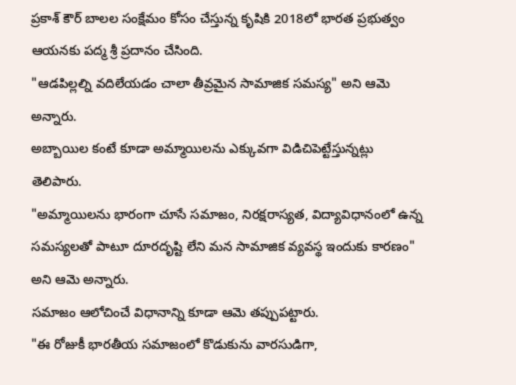ప్రకాశ్ కౌర్ బాలల సంక్షేమం కోసం చేస్తున్న కృషికి 2018లో భారత ప్రభుత్వం ఆయనకు పద్మ శ్రీ ప్రదానం చేసింది.
"ఆడపిల్లల్ని వదిలేయడం చాలా తీవ్రమైన సామాజిక సమస్య" అని ఆమె అన్నారు.
అబ్బాయిల కంటే కూడా అమ్మాయిలను ఎక్కువగా విడిచిపెట్టేస్తున్నట్లు తెలిపారు.
"అమ్మాయిలను భారంగా చూసే సమాజం, నిరక్షరాస్యత, విద్యావిధానంలో ఉన్న సమస్యలతో పాటూ దూరదృష్టి లేని మన సామాజిక వ్యవస్థ ఇందుకు కారణం" అని ఆమె అన్నారు.
సమాజం ఆలోచించే విధానాన్ని కూడా ఆమె తప్పుపట్టారు.
"ఈ రోజుకీ భారతీయ సమాజంలో కొడుకును వారసుడిగా,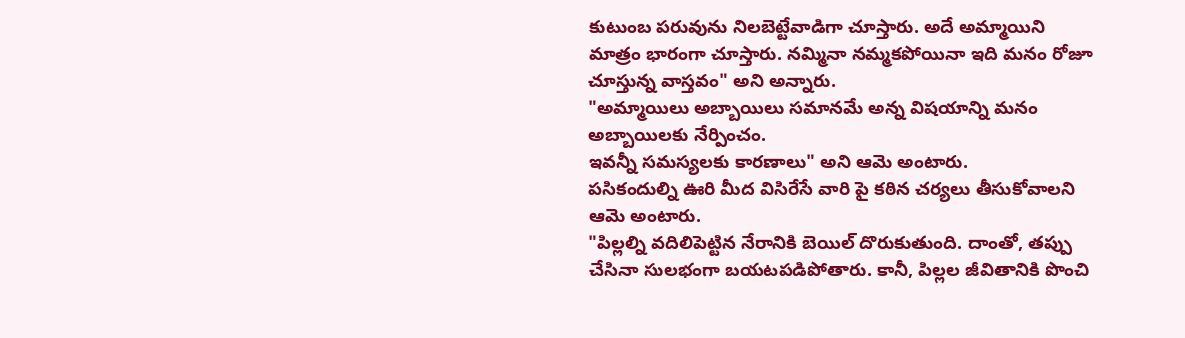కుటుంబ పరువును నిలబెట్టేవాడిగా చూస్తారు. అదే అమ్మాయిని మాత్రం భారంగా చూస్తారు. నమ్మినా నమ్మకపోయినా ఇది మనం రోజూ చూస్తున్న వాస్తవం" అని అన్నారు.
"అమ్మాయిలు అబ్బాయిలు సమానమే అన్న విషయాన్ని మనం అబ్బాయిలకు నేర్పించం.
ఇవన్నీ సమస్యలకు కారణాలు" అని ఆమె అంటారు.
పసికందుల్ని ఊరి మీద విసిరేసే వారి పై కఠిన చర్యలు తీసుకోవాలని ఆమె అంటారు.
"పిల్లల్ని వదిలిపెట్టిన నేరానికి బెయిల్ దొరుకుతుంది. దాంతో, తప్పు చేసినా సులభంగా బయటపడిపోతారు. కానీ, పిల్లల జీవితానికి పొంచి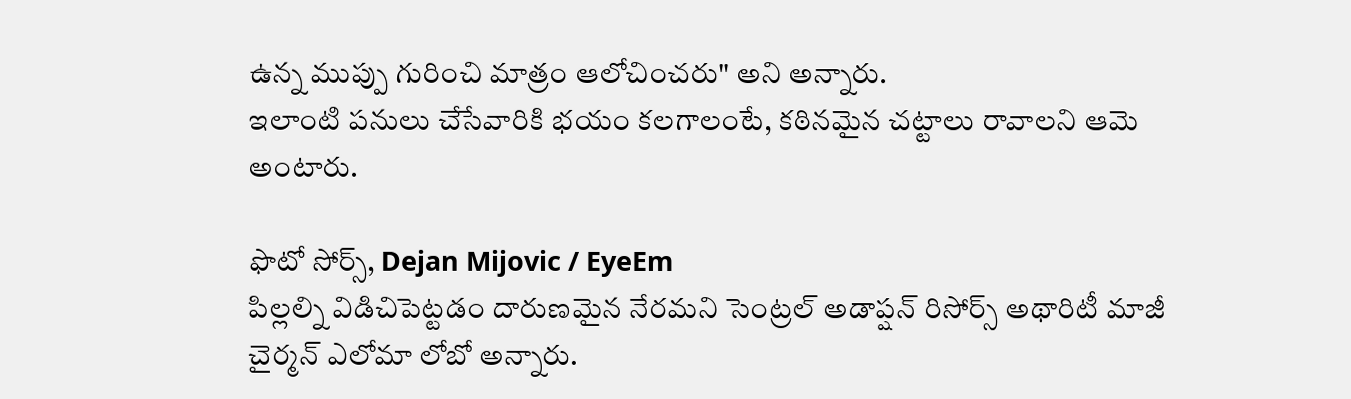ఉన్న ముప్పు గురించి మాత్రం ఆలోచించరు" అని అన్నారు.
ఇలాంటి పనులు చేసేవారికి భయం కలగాలంటే, కఠినమైన చట్టాలు రావాలని ఆమె అంటారు.

ఫొటో సోర్స్, Dejan Mijovic / EyeEm
పిల్లల్ని విడిచిపెట్టడం దారుణమైన నేరమని సెంట్రల్ అడాప్షన్ రిసోర్స్ అథారిటీ మాజీ చైర్మన్ ఎలోమా లోబో అన్నారు.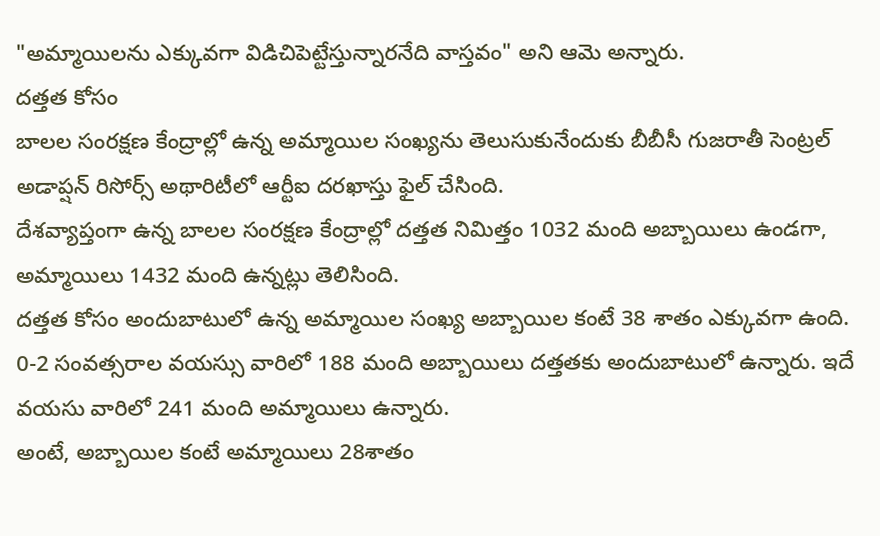"అమ్మాయిలను ఎక్కువగా విడిచిపెట్టేస్తున్నారనేది వాస్తవం" అని ఆమె అన్నారు.
దత్తత కోసం
బాలల సంరక్షణ కేంద్రాల్లో ఉన్న అమ్మాయిల సంఖ్యను తెలుసుకునేందుకు బీబీసీ గుజరాతీ సెంట్రల్ అడాప్షన్ రిసోర్స్ అథారిటీలో ఆర్టీఐ దరఖాస్తు ఫైల్ చేసింది.
దేశవ్యాప్తంగా ఉన్న బాలల సంరక్షణ కేంద్రాల్లో దత్తత నిమిత్తం 1032 మంది అబ్బాయిలు ఉండగా, అమ్మాయిలు 1432 మంది ఉన్నట్లు తెలిసింది.
దత్తత కోసం అందుబాటులో ఉన్న అమ్మాయిల సంఖ్య అబ్బాయిల కంటే 38 శాతం ఎక్కువగా ఉంది.
0-2 సంవత్సరాల వయస్సు వారిలో 188 మంది అబ్బాయిలు దత్తతకు అందుబాటులో ఉన్నారు. ఇదే వయసు వారిలో 241 మంది అమ్మాయిలు ఉన్నారు.
అంటే, అబ్బాయిల కంటే అమ్మాయిలు 28శాతం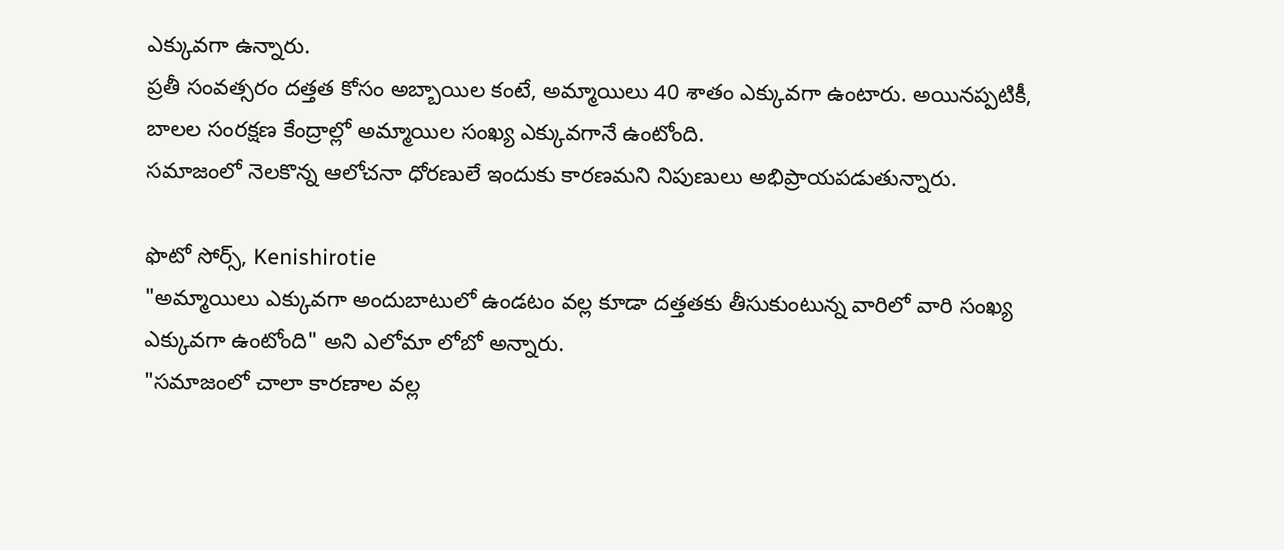ఎక్కువగా ఉన్నారు.
ప్రతీ సంవత్సరం దత్తత కోసం అబ్బాయిల కంటే, అమ్మాయిలు 40 శాతం ఎక్కువగా ఉంటారు. అయినప్పటికీ, బాలల సంరక్షణ కేంద్రాల్లో అమ్మాయిల సంఖ్య ఎక్కువగానే ఉంటోంది.
సమాజంలో నెలకొన్న ఆలోచనా ధోరణులే ఇందుకు కారణమని నిపుణులు అభిప్రాయపడుతున్నారు.

ఫొటో సోర్స్, Kenishirotie
"అమ్మాయిలు ఎక్కువగా అందుబాటులో ఉండటం వల్ల కూడా దత్తతకు తీసుకుంటున్న వారిలో వారి సంఖ్య ఎక్కువగా ఉంటోంది" అని ఎలోమా లోబో అన్నారు.
"సమాజంలో చాలా కారణాల వల్ల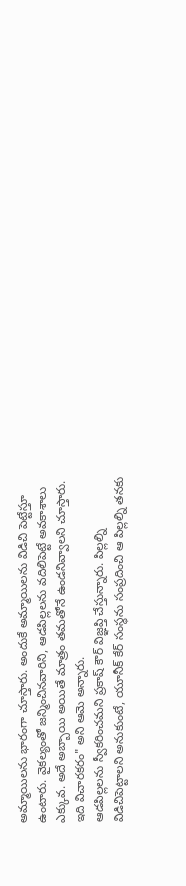అమ్మాయిలను భారంగా చూస్తారు. అందుకే అమ్మాయిలను విడిచి పెట్టేస్తూ ఉంటారు. వైకల్యంతో జన్మించినవారిని, ఆడపిల్లలను వదిలిపెట్టే అవకాశాలు ఎక్కువ. అదే అబ్బాయి అయితే మాత్రం తమతోనే ఉండనివ్వాలని చూస్తారు. ఇది విచారకరం" అని ఆమె అన్నారు.
ఆడపిల్లలను స్వీకరించమని ప్రకాష్ కౌర్ విజ్ఞప్తి చేస్తున్నారు. పిల్లల్ని విడిచిపెట్టాలని అనుకుంటే, యూనీక్ కేర్ సంస్థను సంప్రదించి ఆ పిల్లల్ని తనకు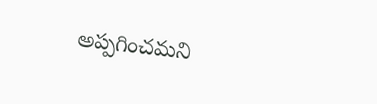అప్పగించమని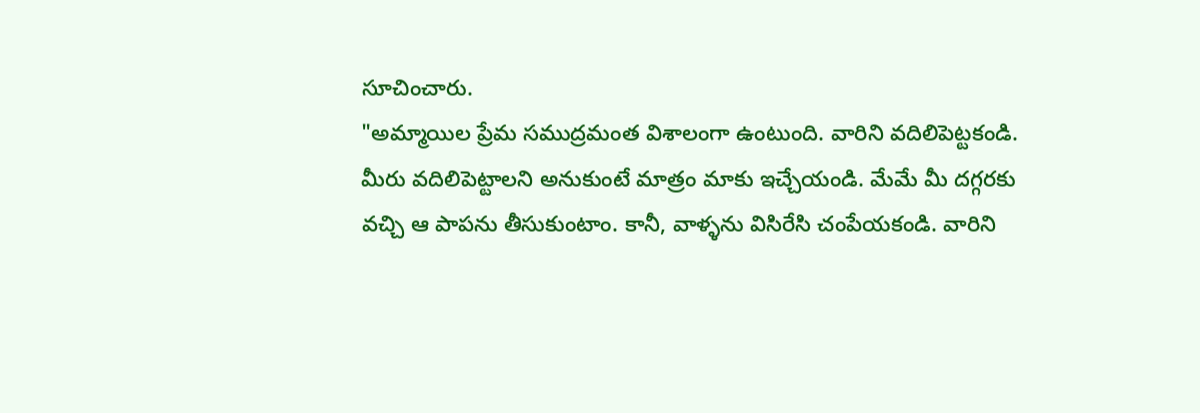సూచించారు.
"అమ్మాయిల ప్రేమ సముద్రమంత విశాలంగా ఉంటుంది. వారిని వదిలిపెట్టకండి. మీరు వదిలిపెట్టాలని అనుకుంటే మాత్రం మాకు ఇచ్చేయండి. మేమే మీ దగ్గరకు వచ్చి ఆ పాపను తీసుకుంటాం. కానీ, వాళ్ళను విసిరేసి చంపేయకండి. వారిని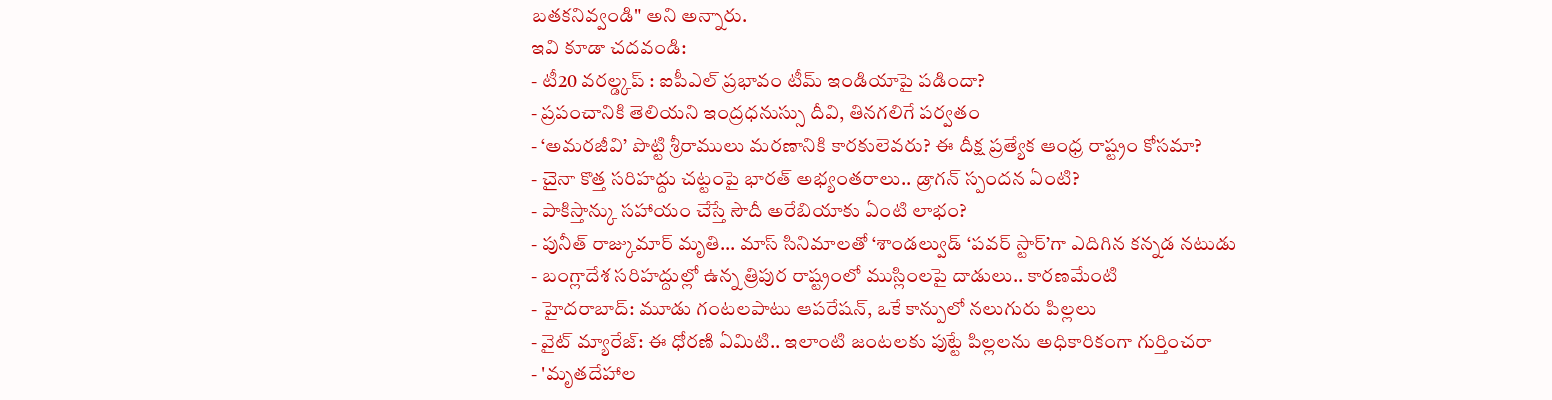బతకనివ్వండి" అని అన్నారు.
ఇవి కూడా చదవండి:
- టీ20 వరల్డ్కప్ : ఐపీఎల్ ప్రభావం టీమ్ ఇండియాపై పడిందా?
- ప్రపంచానికి తెలియని ఇంద్రధనుస్సు దీవి, తినగలిగే పర్వతం
- ‘అమరజీవి’ పొట్టి శ్రీరాములు మరణానికి కారకులెవరు? ఈ దీక్ష ప్రత్యేక ఆంధ్ర రాష్ట్రం కోసమా?
- చైనా కొత్త సరిహద్దు చట్టంపై భారత్ అభ్యంతరాలు.. డ్రాగన్ స్పందన ఏంటి?
- పాకిస్తాన్కు సహాయం చేస్తే సౌదీ అరేబియాకు ఏంటి లాభం?
- పునీత్ రాజ్కుమార్ మృతి... మాస్ సినిమాలతో ‘శాండల్వుడ్ ‘పవర్ స్టార్’గా ఎదిగిన కన్నడ నటుడు
- బంగ్లాదేశ సరిహద్దుల్లో ఉన్న త్రిపుర రాష్ట్రంలో ముస్లింలపై దాడులు.. కారణమేంటి
- హైదరాబాద్: మూడు గంటలపాటు ఆపరేషన్, ఒకే కాన్పులో నలుగురు పిల్లలు
- వైట్ మ్యారేజ్: ఈ ధోరణి ఏమిటి.. ఇలాంటి జంటలకు పుట్టే పిల్లలను అధికారికంగా గుర్తించరా
- 'మృతదేహాల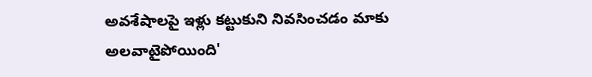అవశేషాలపై ఇళ్లు కట్టుకుని నివసించడం మాకు అలవాటైపోయింది'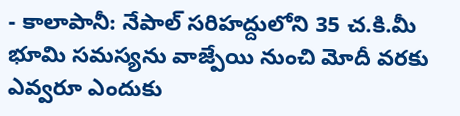- కాలాపానీ: నేపాల్ సరిహద్దులోని 35 చ.కి.మీ భూమి సమస్యను వాజ్పేయి నుంచి మోదీ వరకు ఎవ్వరూ ఎందుకు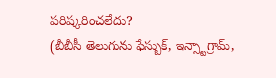పరిష్కరించలేదు?
(బీబీసీ తెలుగును ఫేస్బుక్, ఇన్స్టాగ్రామ్,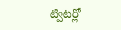ట్విటర్లో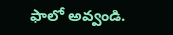ఫాలో అవ్వండి.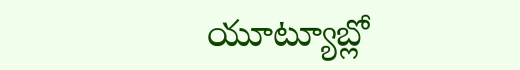యూట్యూబ్లో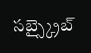సబ్స్క్రైబ్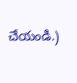చేయండి.)